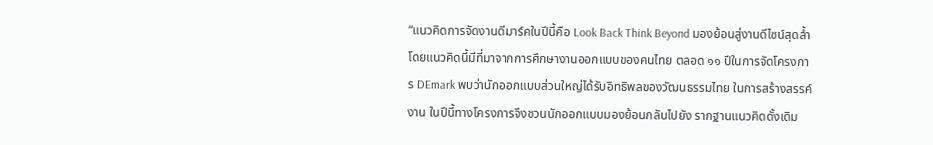“แนวคิดการจัดงานดีมาร์คในปีนี้คือ Look Back Think Beyond มองย้อนสู่งานดีไซน์สุดล้ำ โดยแนวคิดนี้มีที่มาจากการศึกษางานออกแบบของคนไทย ตลอด ๑๑ ปีในการจัดโครงการ DEmark พบว่านักออกแบบส่วนใหญ่ได้รับอิทธิพลของวัฒนธรรมไทย ในการสร้างสรรค์งาน ในปีนี้ทางโครงการจึงชวนนักออกแบบมองย้อนกลับไปยัง รากฐานแนวคิดดั้งเดิม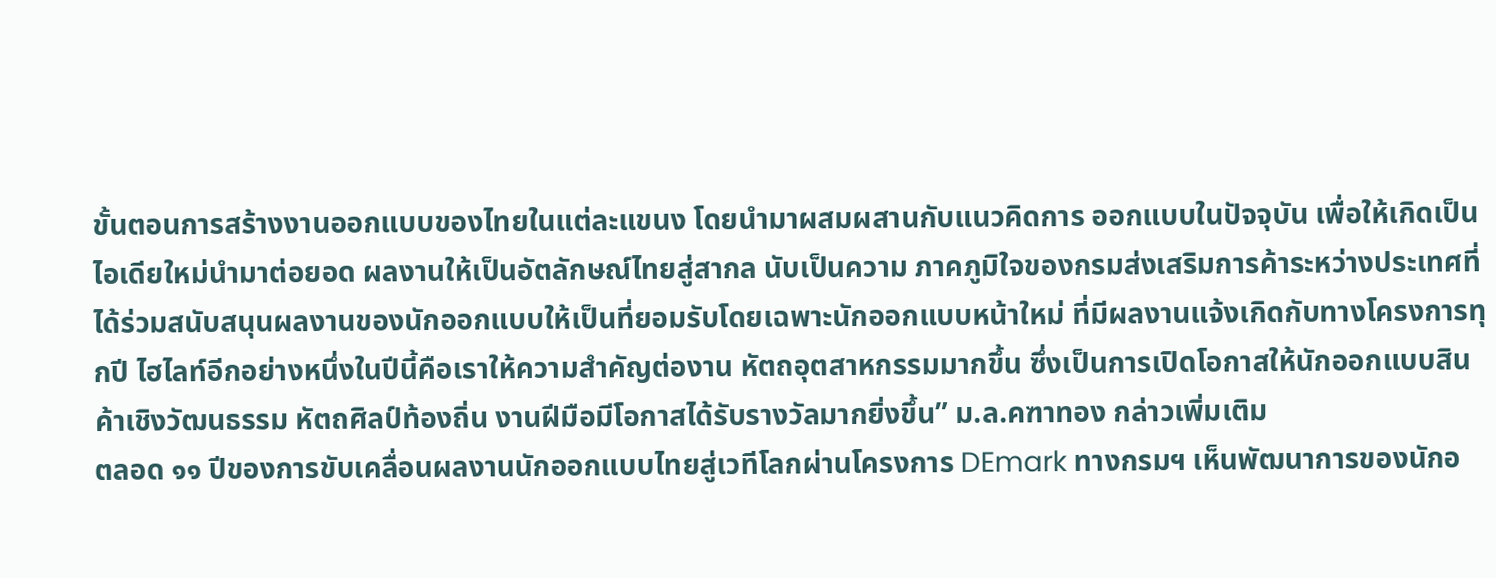ขั้นตอนการสร้างงานออกแบบของไทยในแต่ละแขนง โดยนำมาผสมผสานกับแนวคิดการ ออกแบบในปัจจุบัน เพื่อให้เกิดเป็นไอเดียใหม่นำมาต่อยอด ผลงานให้เป็นอัตลักษณ์ไทยสู่สากล นับเป็นความ ภาคภูมิใจของกรมส่งเสริมการค้าระหว่างประเทศที่ได้ร่วมสนับสนุนผลงานของนักออกแบบให้เป็นที่ยอมรับโดยเฉพาะนักออกแบบหน้าใหม่ ที่มีผลงานแจ้งเกิดกับทางโครงการทุกปี ไฮไลท์อีกอย่างหนึ่งในปีนี้คือเราให้ความสำคัญต่องาน หัตถอุตสาหกรรมมากขึ้น ซึ่งเป็นการเปิดโอกาสให้นักออกแบบสินค้าเชิงวัฒนธรรม หัตถศิลป์ท้องถิ่น งานฝีมือมีโอกาสได้รับรางวัลมากยิ่งขึ้น” ม.ล.คฑาทอง กล่าวเพิ่มเติม
ตลอด ๑๑ ปีของการขับเคลื่อนผลงานนักออกแบบไทยสู่เวทีโลกผ่านโครงการ DEmark ทางกรมฯ เห็นพัฒนาการของนักอ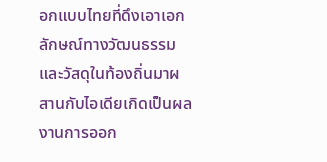อกแบบไทยที่ดึงเอาเอกลักษณ์ทางวัฒนธรรมและวัสดุในท้องถิ่นมาผสานกับไอเดียเกิดเป็นผลงานการออก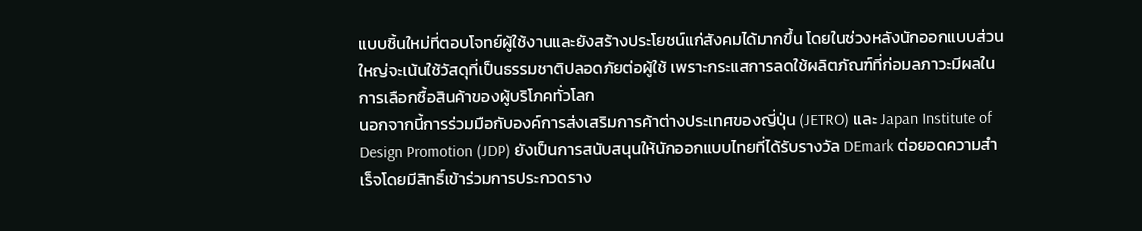แบบชิ้นใหม่ที่ตอบโจทย์ผู้ใช้งานและยังสร้างประโยชน์แก่สังคมได้มากขึ้น โดยในช่วงหลังนักออกแบบส่วนใหญ่จะเน้นใช้วัสดุที่เป็นธรรมชาติปลอดภัยต่อผู้ใช้ เพราะกระแสการลดใช้ผลิตภัณฑ์ที่ก่อมลภาวะมีผลในการเลือกซื้อสินค้าของผู้บริโภคทั่วโลก
นอกจากนี้การร่วมมือกับองค์การส่งเสริมการค้าต่างประเทศของญี่ปุ่น (JETRO) และ Japan Institute of Design Promotion (JDP) ยังเป็นการสนับสนุนให้นักออกแบบไทยที่ได้รับรางวัล DEmark ต่อยอดความสำเร็จโดยมีสิทธิ์เข้าร่วมการประกวดราง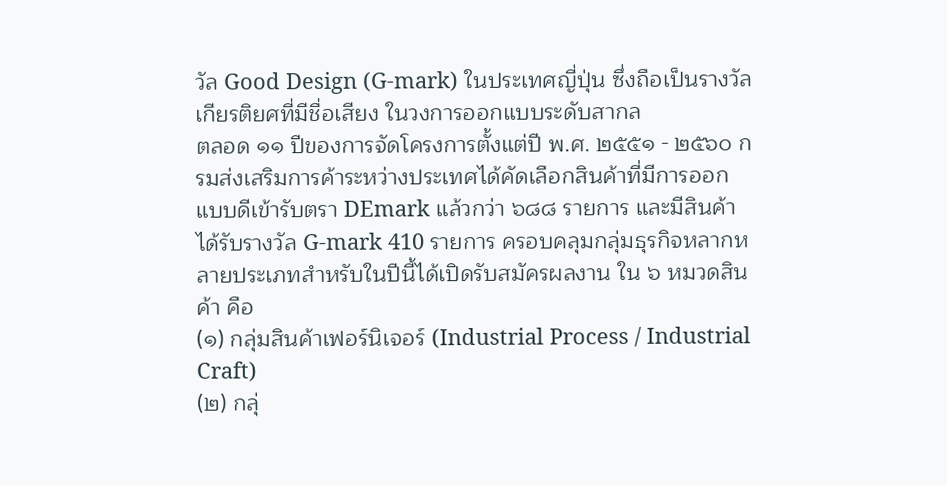วัล Good Design (G-mark) ในประเทศญี่ปุ่น ซึ่งถือเป็นรางวัลเกียรติยศที่มีชื่อเสียง ในวงการออกแบบระดับสากล
ตลอด ๑๑ ปีของการจัดโครงการตั้งแต่ปี พ.ศ. ๒๕๕๑ - ๒๕๖๐ กรมส่งเสริมการค้าระหว่างประเทศได้คัดเลือกสินค้าที่มีการออกแบบดีเข้ารับตรา DEmark แล้วกว่า ๖๘๘ รายการ และมีสินค้าได้รับรางวัล G-mark 410 รายการ ครอบคลุมกลุ่มธุรกิจหลากหลายประเภทสำหรับในปีนี้ได้เปิดรับสมัครผลงาน ใน ๖ หมวดสินค้า คือ
(๑) กลุ่มสินค้าเฟอร์นิเจอร์ (Industrial Process / Industrial Craft)
(๒) กลุ่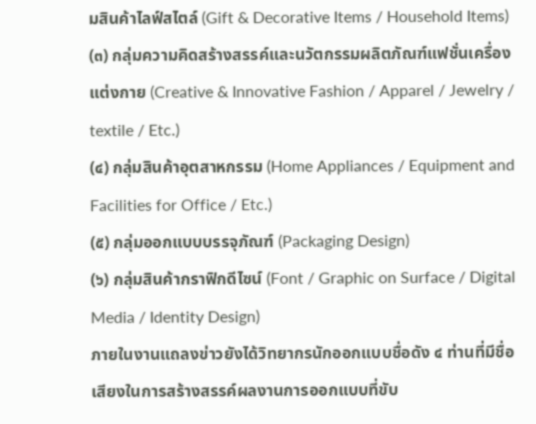มสินค้าไลฟ์สไตล์ (Gift & Decorative Items / Household Items)
(๓) กลุ่มความคิดสร้างสรรค์และนวัตกรรมผลิตภัณฑ์แฟชั่นเครื่องแต่งกาย (Creative & Innovative Fashion / Apparel / Jewelry / textile / Etc.)
(๔) กลุ่มสินค้าอุตสาหกรรม (Home Appliances / Equipment and Facilities for Office / Etc.)
(๕) กลุ่มออกแบบบรรจุภัณฑ์ (Packaging Design)
(๖) กลุ่มสินค้ากราฟิกดีไซน์ (Font / Graphic on Surface / Digital Media / Identity Design)
ภายในงานแถลงข่าวยังได้วิทยากรนักออกแบบชื่อดัง ๔ ท่านที่มีชื่อเสียงในการสร้างสรรค์ผลงานการออกแบบที่ขับ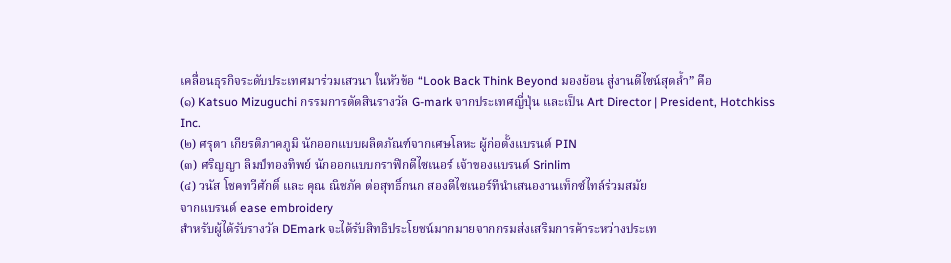เคลื่อนธุรกิจระดับประเทศมาร่วมเสวนา ในหัวข้อ “Look Back Think Beyond มองย้อน สู่งานดีไซน์สุดล้ำ” คือ
(๑) Katsuo Mizuguchi กรรมการตัดสินรางวัล G-mark จากประเทศญี่ปุ่น และเป็น Art Director | President, Hotchkiss Inc.
(๒) ศรุตา เกียรติภาคภูมิ นักออกแบบผลิตภัณฑ์จากเศษโลหะ ผู้ก่อตั้งแบรนด์ PIN
(๓) ศริญญา ลิมป์ทองทิพย์ นักออกแบบกราฟิกดีไซเนอร์ เจ้าของแบรนด์ Srinlim
(๔) วนัส โชคทวีศักดิ์ และ คุณ ณิชภัค ต่อสุทธิ์กนก สองดีไซเนอร์ทีนำเสนองานเท็กซ์ไทล์ร่วมสมัย
จากแบรนด์ ease embroidery
สำหรับผู้ได้รับรางวัล DEmark จะได้รับสิทธิประโยชน์มากมายจากกรมส่งเสริมการค้าระหว่างประเท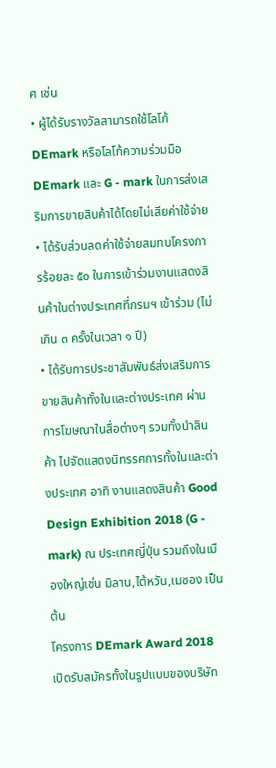ศ เช่น
• ผู้ได้รับรางวัลสามารถใช้โลโก้ DEmark หรือโลโก้ความร่วมมือ DEmark และ G - mark ในการส่งเสริมการขายสินค้าได้โดยไม่เสียค่าใช้จ่าย
• ได้รับส่วนลดค่าใช้จ่ายสมทบโครงการร้อยละ ๕๐ ในการเข้าร่วมงานแสดงสินค้าในต่างประเทศที่กรมฯ เข้าร่วม (ไม่เกิน ๓ ครั้งในเวลา ๑ ปี)
• ได้รับการประชาสัมพันธ์ส่งเสริมการขายสินค้าทั้งในและต่างประเทศ ผ่านการโฆษณาในสื่อต่างๆ รวมทั้งนำสินค้า ไปจัดแสดงนิทรรศการทั้งในและต่างประเทศ อาทิ งานแสดงสินค้า Good Design Exhibition 2018 (G - mark) ณ ประเทศญี่ปุ่น รวมถึงในเมืองใหญ่เช่น มิลาน,ไต้หวัน,เมซอง เป็นต้น
โครงการ DEmark Award 2018 เปิดรับสมัครทั้งในรูปแบบของบริษัท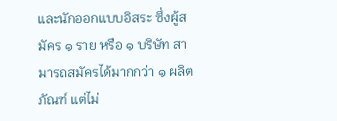และนักออกแบบอิสระ ซึ่งผู้สมัคร ๑ ราย หรือ ๑ บริษัท สามารถสมัครได้มากกว่า ๑ ผลิตภัณฑ์ แต่ไม่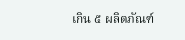เกิน ๕ ผลิตภัณฑ์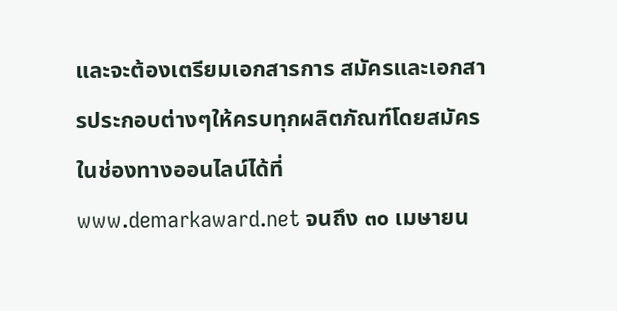และจะต้องเตรียมเอกสารการ สมัครและเอกสารประกอบต่างๆให้ครบทุกผลิตภัณฑ์โดยสมัครในช่องทางออนไลน์ได้ที่ www.demarkaward.net จนถึง ๓๐ เมษายน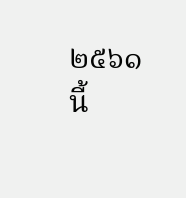๒๕๖๑ นี้